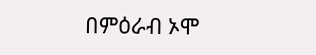በምዕራብ ኦሞ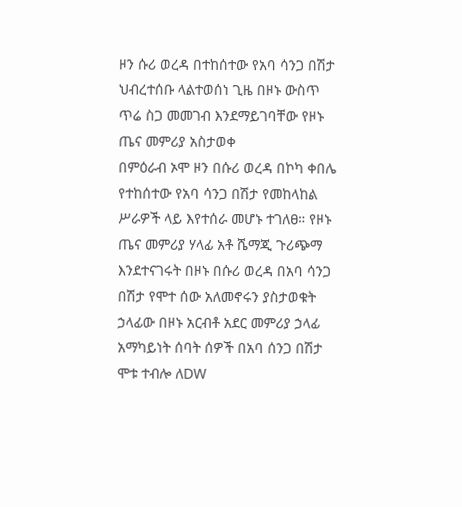ዞን ሱሪ ወረዳ በተከሰተው የአባ ሳንጋ በሽታ ህብረተሰቡ ላልተወሰነ ጊዜ በዞኑ ውስጥ ጥሬ ስጋ መመገብ እንደማይገባቸው የዞኑ ጤና መምሪያ አስታወቀ
በምዕራብ ኦሞ ዞን በሱሪ ወረዳ በኮካ ቀበሌ የተከሰተው የአባ ሳንጋ በሽታ የመከላከል ሥራዎች ላይ እየተሰራ መሆኑ ተገለፀ። የዞኑ ጤና መምሪያ ሃላፊ አቶ ሼማጂ ጉሪጭማ እንደተናገሩት በዞኑ በሱሪ ወረዳ በአባ ሳንጋ በሽታ የሞተ ሰው አለመኖሩን ያስታወቁት ኃላፊው በዞኑ አርብቶ አደር መምሪያ ኃላፊ አማካይነት ሰባት ሰዎች በአባ ሰንጋ በሽታ ሞቱ ተብሎ ለDW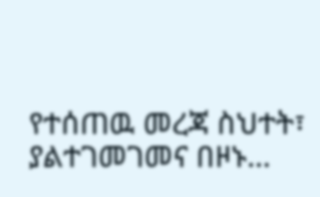የተሰጠዉ መረጃ ስህተት፣ ያልተገመገመና በዞኑ…